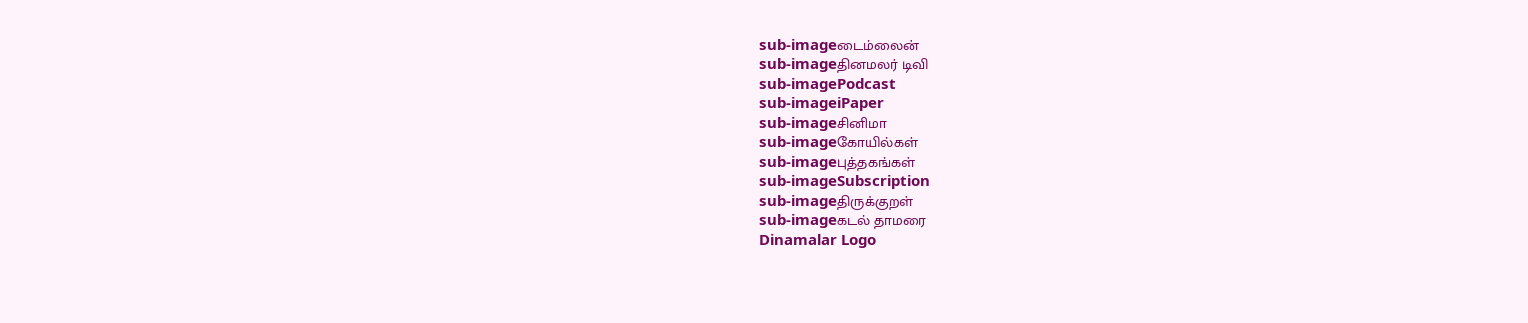sub-imageடைம்லைன்
sub-imageதினமலர் டிவி
sub-imagePodcast
sub-imageiPaper
sub-imageசினிமா
sub-imageகோயில்கள்
sub-imageபுத்தகங்கள்
sub-imageSubscription
sub-imageதிருக்குறள்
sub-imageகடல் தாமரை
Dinamalar Logo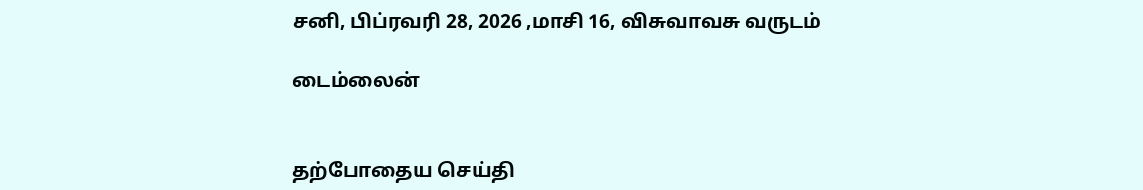சனி, பிப்ரவரி 28, 2026 ,மாசி 16, விசுவாவசு வருடம்

டைம்லைன்


தற்போதைய செய்தி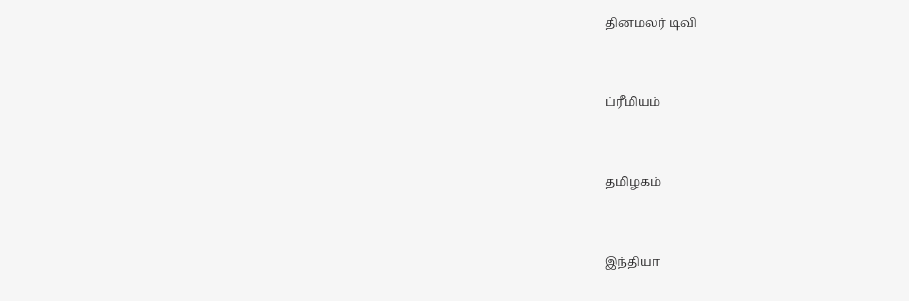தினமலர் டிவி


ப்ரீமியம்


தமிழகம்


இந்தியா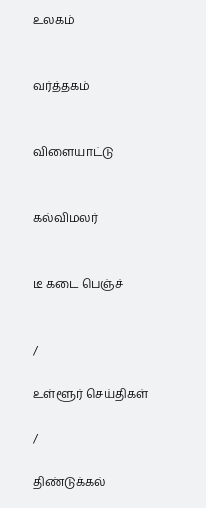உலகம்


வர்த்தகம்


விளையாட்டு


கல்விமலர்


டீ கடை பெஞ்ச்


/

உள்ளூர் செய்திகள்

/

திண்டுக்கல்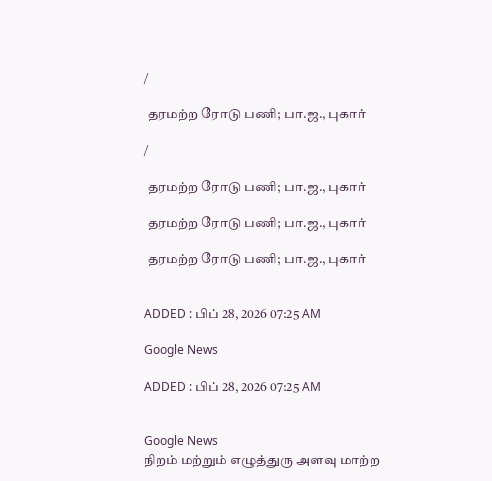/

 தரமற்ற ரோடு பணி; பா.ஜ., புகார்

/

 தரமற்ற ரோடு பணி; பா.ஜ., புகார்

 தரமற்ற ரோடு பணி; பா.ஜ., புகார்

 தரமற்ற ரோடு பணி; பா.ஜ., புகார்


ADDED : பிப் 28, 2026 07:25 AM

Google News

ADDED : பிப் 28, 2026 07:25 AM


Google News
நிறம் மற்றும் எழுத்துரு அளவு மாற்ற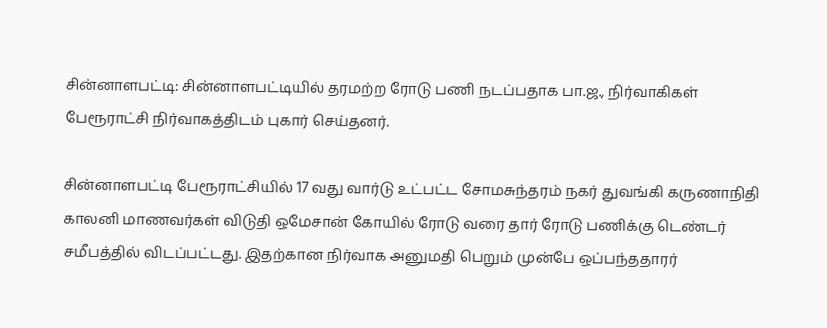சின்னாளபட்டி: சின்னாளபட்டியில் தரமற்ற ரோடு பணி நடப்பதாக பா.ஜ., நிர்வாகிகள் பேரூராட்சி நிர்வாகத்திடம் புகார் செய்தனர்.

சின்னாளபட்டி பேரூராட்சியில் 17 வது வார்டு உட்பட்ட சோமசுந்தரம் நகர் துவங்கி கருணாநிதி காலனி மாணவர்கள் விடுதி ஒமேசான் கோயில் ரோடு வரை தார் ரோடு பணிக்கு டெண்டர் சமீபத்தில் விடப்பட்டது. இதற்கான நிர்வாக அனுமதி பெறும் முன்பே ஒப்பந்ததாரர்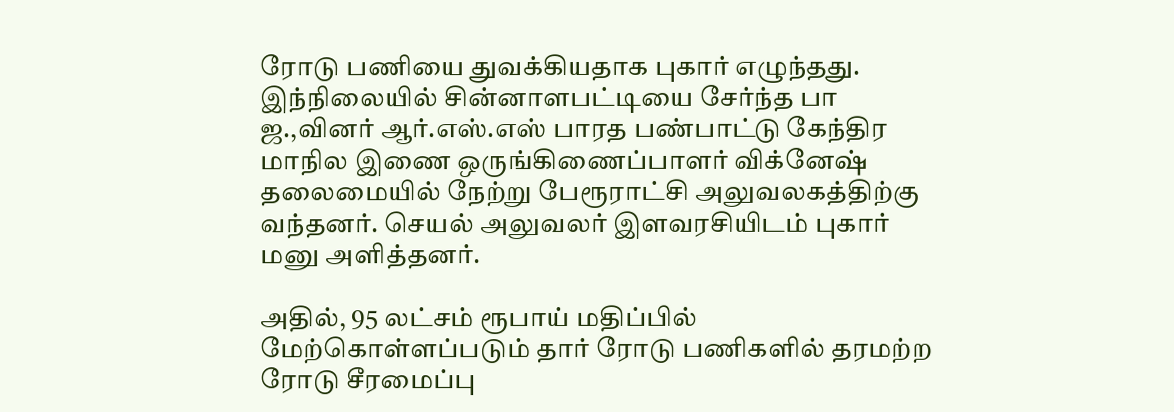ரோடு பணியை துவக்கியதாக புகார் எழுந்தது. இந்நிலையில் சின்னாளபட்டியை சேர்ந்த பா ஜ.,வினர் ஆர்.எஸ்.எஸ் பாரத பண்பாட்டு கேந்திர மாநில இணை ஒருங்கிணைப்பாளர் விக்னேஷ் தலைமையில் நேற்று பேரூராட்சி அலுவலகத்திற்கு வந்தனர். செயல் அலுவலர் இளவரசியிடம் புகார் மனு அளித்தனர்.

அதில், 95 லட்சம் ரூபாய் மதிப்பில் மேற்கொள்ளப்படும் தார் ரோடு பணிகளில் தரமற்ற ரோடு சீரமைப்பு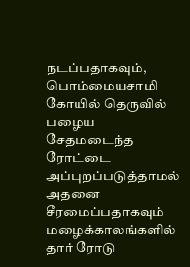நடப்பதாகவும், பொம்மையசாமி கோயில் தெருவில் பழைய சேதமடைந்த ரோட்டை அப்புறப்படுத்தாமல் அதனை சீரமைப்பதாகவும் மழைக்காலங்களில் தார் ரோடு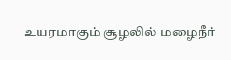உயரமாகும் சூழலில் மழைநீர்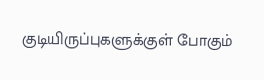குடியிருப்புகளுக்குள் போகும்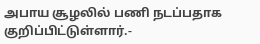அபாய சூழலில் பணி நடப்பதாக குறிப்பிட்டுள்ளார்.-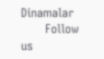Dinamalar
      Follow us